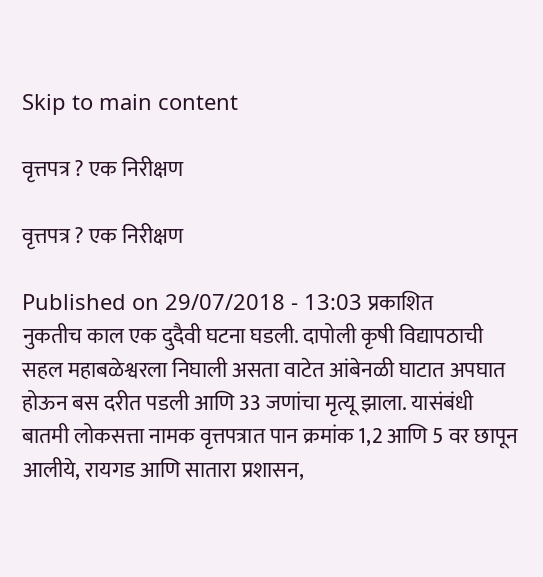Skip to main content

वृत्तपत्र ? एक निरीक्षण

वृत्तपत्र ? एक निरीक्षण

Published on 29/07/2018 - 13:03 प्रकाशित
नुकतीच काल एक दुदैवी घटना घडली. दापोली कृषी विद्यापठाची सहल महाबळेश्वरला निघाली असता वाटेत आंबेनळी घाटात अपघात होऊन बस दरीत पडली आणि 33 जणांचा मृत्यू झाला. यासंबंधी बातमी लोकसत्ता नामक वृत्तपत्रात पान क्रमांक 1,2 आणि 5 वर छापून आलीये, रायगड आणि सातारा प्रशासन,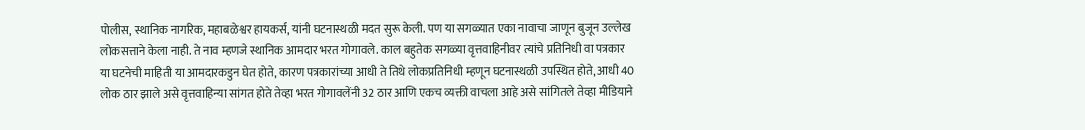पोलीस, स्थानिक नागरिक, महाबळेश्वर हायकर्स, यांनी घटनास्थळी मदत सुरू केली. पण या सगळ्यात एका नावाचा जाणून बुजून उल्लेख लोकसत्ताने केला नाही. ते नाव म्हणजे स्थानिक आमदार भरत गोगावले. काल बहुतेक सगळ्या वृत्तवाहिनीवर त्यांचे प्रतिनिधी वा पत्रकार या घटनेची माहिती या आमदारकडुन घेत होते, कारण पत्रकारांच्या आधी ते तिथे लोकप्रतिनिधी म्हणून घटनास्थळी उपस्थित होते, आधी 40 लोक ठार झाले असे वृत्तवाहिन्या सांगत होते तेव्हा भरत गोगावलेंनी 32 ठार आणि एकच व्यक्ती वाचला आहे असे सांगितले तेव्हा मीडियाने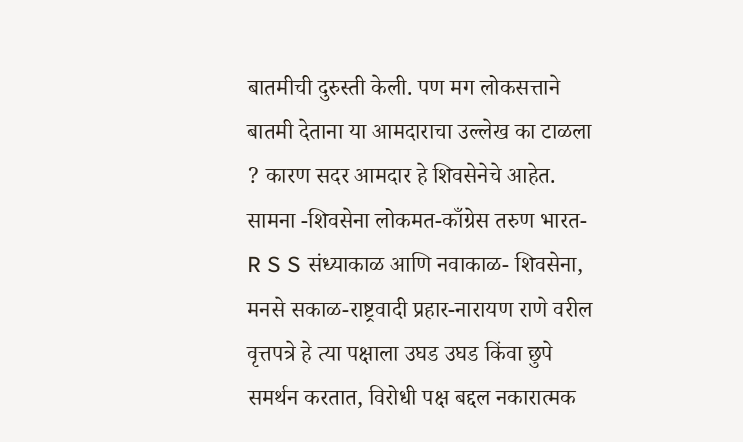बातमीची दुरुस्ती केली. पण मग लोकसत्ताने बातमी देताना या आमदाराचा उल्लेख का टाळला ? कारण सदर आमदार हे शिवसेनेचे आहेत. सामना -शिवसेना लोकमत-काँग्रेस तरुण भारत- R S S संध्याकाळ आणि नवाकाळ- शिवसेना, मनसे सकाळ-राष्ट्रवादी प्रहार-नारायण राणे वरील वृत्तपत्रे हे त्या पक्षाला उघड उघड किंवा छुपे समर्थन करतात, विरोधी पक्ष बद्दल नकारात्मक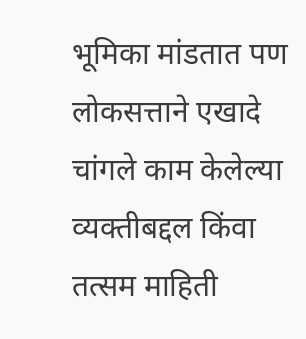भूमिका मांडतात पण लोकसत्ताने एखादे चांगले काम केलेल्या व्यक्तीबद्दल किंवा तत्सम माहिती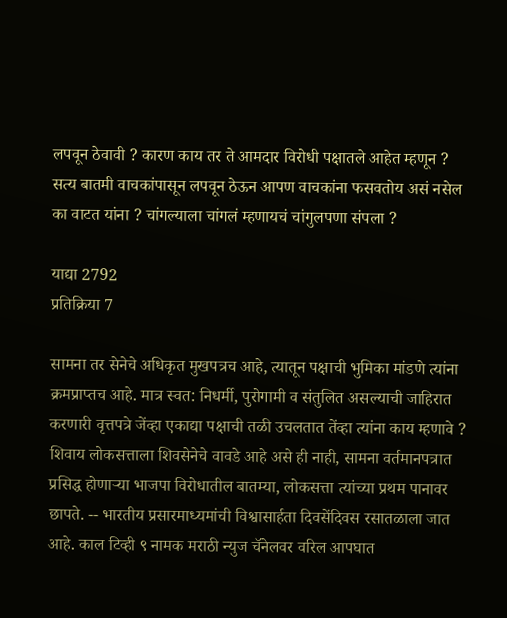लपवून ठेवावी ? कारण काय तर ते आमदार विरोधी पक्षातले आहेत म्हणून ? सत्य बातमी वाचकांपासून लपवून ठेऊन आपण वाचकांना फसवतोय असं नसेल का वाटत यांना ? चांगल्याला चांगलं म्हणायचं चांगुलपणा संपला ?

याद्या 2792
प्रतिक्रिया 7

सामना तर सेनेचे अधिकृत मुखपत्रच आहे, त्यातून पक्षाची भुमिका मांडणे त्यांना क्रमप्राप्तच आहे. मात्र स्वत: निधर्मी, पुरोगामी व संतुलित असल्याची जाहिरात करणारी वृत्तपत्रे जेंव्हा एकाद्या पक्षाची तळी उचलतात तेंव्हा त्यांना काय म्हणावे ? शिवाय लोकसत्ताला शिवसेनेचे वावडे आहे असे ही नाही, सामना वर्तमानपत्रात प्रसिद्ध होणार्‍या भाजपा विरोधातील बातम्या, लोकसत्ता त्यांच्या प्रथम पानावर छापते. -- भारतीय प्रसारमाध्यमांची विश्वासार्हता दिवसेंदिवस रसातळाला जात आहे. काल टिव्ही ९ नामक मराठी न्युज चॅनेलवर वरिल आपघात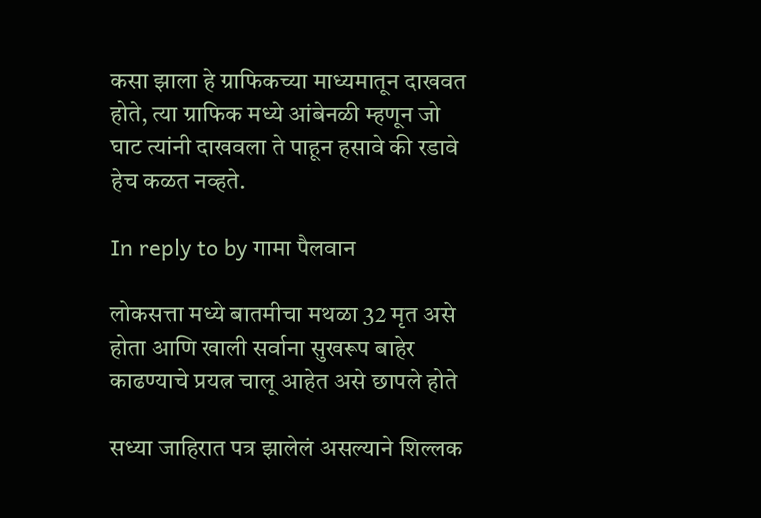कसा झाला हे ग्राफिकच्या माध्यमातून दाखवत होते, त्या ग्राफिक मध्ये आंबेनळी म्हणून जो घाट त्यांनी दाखवला ते पाहून हसावे की रडावे हेच कळत नव्हते.

In reply to by गामा पैलवान

लोकसत्ता मध्ये बातमीचा मथळा 32 मृत असे होता आणि खाली सर्वाना सुखरूप बाहेर काढण्याचे प्रयत्न चालू आहेत असे छापले होते

सध्या जाहिरात पत्र झालेलं असल्याने शिल्लक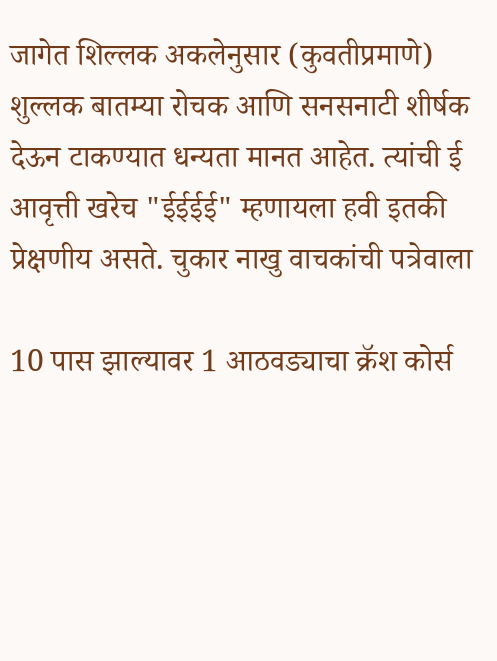जागेत शिल्लक अकलेनुसार (कुवतीप्रमाणे) शुल्लक बातम्या रोचक आणि सनसनाटी शीर्षक देऊन टाकण्यात धन्यता मानत आहेत. त्यांची ई आवृत्ती खरेच "ईईईई" म्हणायला हवी इतकी प्रेक्षणीय असते. चुकार नाखु वाचकांची पत्रेवाला

10 पास झाल्यावर 1 आठवड्याचा क्रॅश कोर्स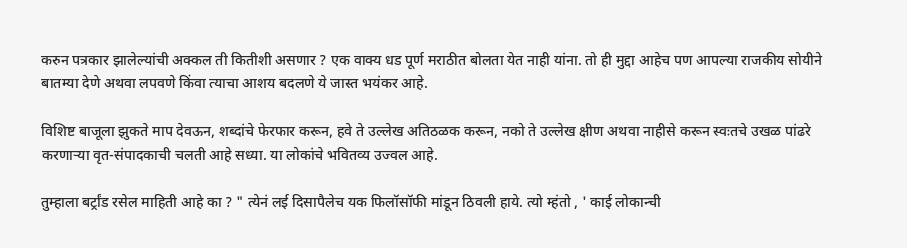करुन पत्रकार झालेल्यांची अक्कल ती कितीशी असणार ? एक वाक्य धड पूर्ण मराठीत बोलता येत नाही यांना. तो ही मुद्दा आहेच पण आपल्या राजकीय सोयीने बातम्या देणे अथवा लपवणे किंवा त्याचा आशय बदलणे ये जास्त भयंकर आहे.

विशिष्ट बाजूला झुकते माप देवऊन, शब्दांचे फेरफार करून, हवे ते उल्लेख अतिठळक करून, नको ते उल्लेख क्षीण अथवा नाहीसे करून स्वःतचे उखळ पांढरे करणार्‍या वृत-संपादकाची चलती आहे सध्या. या लोकांचे भवितव्य उज्वल आहे.

तुम्हाला बर्ट्रांड रसेल माहिती आहे का ? " त्येनं लई दिसापैलेच यक फिलॉसॉफी मांडून ठिवली हाये. त्यो म्हंतो , ' काई लोकान्ची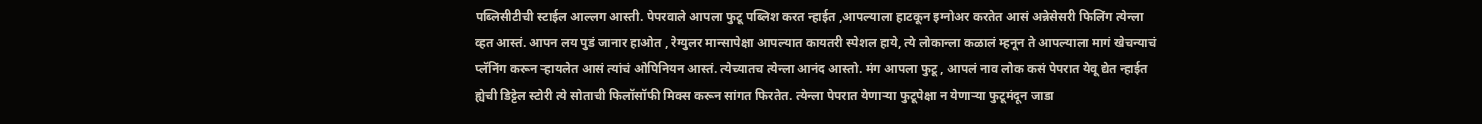पब्लिसीटीची स्टाईल आल्लग आस्ती. पेपरवाले आपला फुटू पब्लिश करत न्हाईत ,आपल्याला हाटकून इग्नोअर करतेत आसं अन्नेसेसरी फिलिंग त्येन्ला व्हत आस्तं. आपन लय पुडं जानार हाओत , रेग्युलर मान्सापेक्षा आपल्यात कायतरी स्पेशल हाये, त्ये लोकान्ला कळालं म्हनून ते आपल्याला मागं खेचन्याचं प्लॅनिंग करून ऱ्हायलेत आसं त्यांचं ओपिनियन आस्तं. त्येच्यातच त्येन्ला आनंद आस्तो. मंग आपला फुटू , आपलं नाव लोक कसं पेपरात येवू द्येत न्हाईत ह्येची डिट्टेल स्टोरी त्ये सोताची फिलॉसॉफी मिक्स करून सांगत फिरतेत. त्येन्ला पेपरात येणाऱ्या फुटूपेक्षा न येणाऱ्या फुटूमंदून जाडा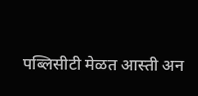पब्लिसीटी मेळत आस्ती अन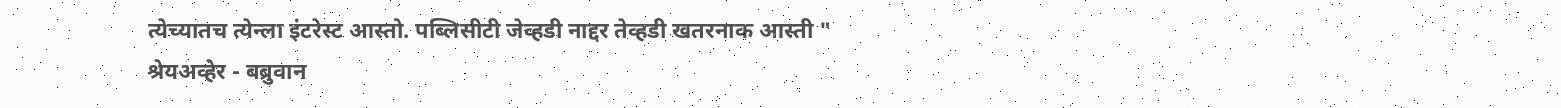त्येच्यातच त्येन्ला इंटरेस्ट आस्तो. पब्लिसीटी जेव्हडी नाद्दर तेव्हडी खतरनाक आस्ती " श्रेयअव्हेर - बब्रुवान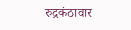रुद्रकंठावार